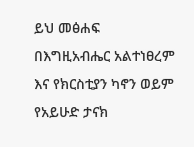ይህ መፅሐፍ በእግዚአብሔር አልተነፀረም እና የክርስቲያን ካኖን ወይም የአይሁድ ታናክ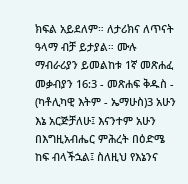ክፍል አይደለም። ለታሪክና ለጥናት ዓላማ ብቻ ይታያል። ሙሉ ማብራሪያን ይመልከቱ 1ኛ መጽሐፈ መቃብያን 16:3 - መጽሐፍ ቅዱስ - (ካቶሊካዊ እትም - ኤማሁስ)3 አሁን እኔ አርጅቻለሁ፤ እናንተም አሁን በእግዚአብሔር ምሕረት በዕድሜ ከፍ ብላችኋል፤ ስለዚህ የእኔንና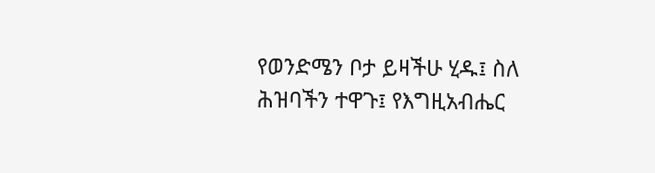የወንድሜን ቦታ ይዛችሁ ሂዱ፤ ስለ ሕዝባችን ተዋጉ፤ የእግዚአብሔር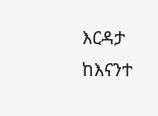እርዳታ ከእናንተ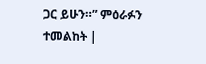ጋር ይሁን።” ምዕራፉን ተመልከት |